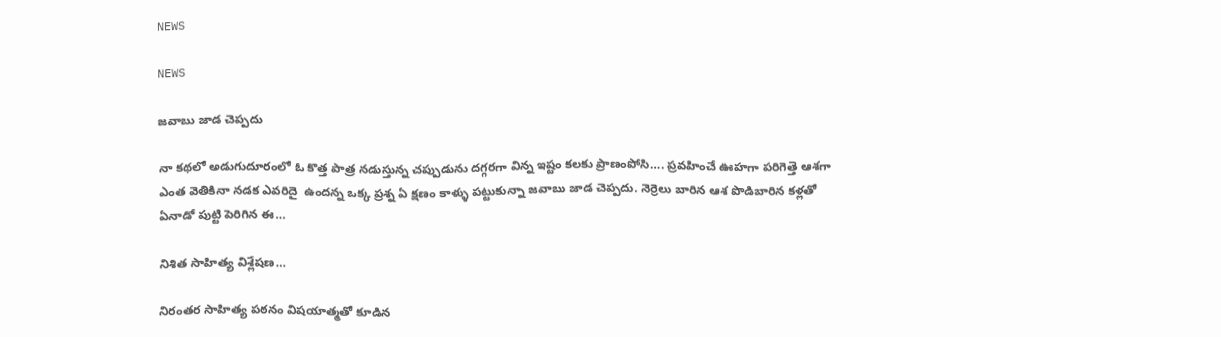NEWS

NEWS

జవాబు జాడ చెప్పదు

నా కథలో అడుగుదూరంలో ఓ కొత్త పాత్ర నడుస్తున్న చప్పుడును దగ్గరగా విన్న ఇష్టం కలకు ప్రాణంపోసి…. ప్రవహించే ఊహగా పరిగెత్తె ఆశగా ఎంత వెతికినా నడక ఎవరిదై  ఉందన్న ఒక్క ప్రశ్న ఏ క్షణం కాళ్ళు పట్టుకున్నా జవాబు జాడ చెప్పదు. నెర్రెలు బారిన ఆశ పొడిబారిన కళ్లతో ఏనాడో పుట్టి పెరిగిన ఈ…

నిశిత సాహిత్య విశ్లేషణ…

నిరంతర సాహిత్య పఠనం విషయాత్మతో కూడిన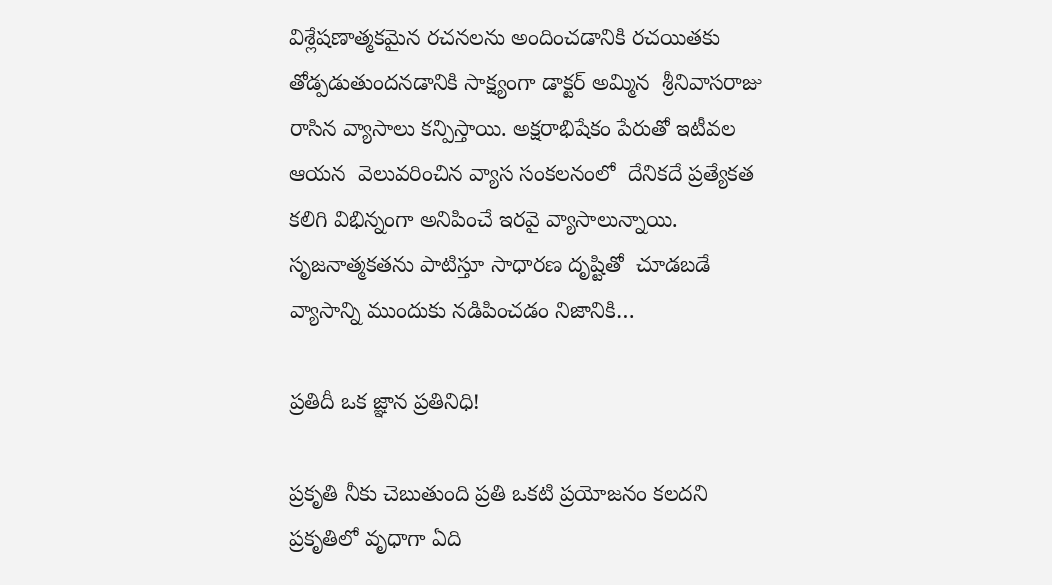విశ్లేషణాత్మకమైన రచనలను అందించడానికి రచయితకు తోడ్పడుతుందనడానికి సాక్ష్యంగా డాక్టర్‌ అమ్మిన  శ్రీనివాసరాజు రాసిన వ్యాసాలు కన్పిస్తాయి. అక్షరాభిషేకం పేరుతో ఇటీవల ఆయన  వెలువరించిన వ్యాస సంకలనంలో  దేనికదే ప్రత్యేకత కలిగి విభిన్నంగా అనిపించే ఇరవై వ్యాసాలున్నాయి. సృజనాత్మకతను పాటిస్తూ సాధారణ దృష్టితో  చూడబడే వ్యాసాన్ని ముందుకు నడిపించడం నిజానికి…

ప్రతిదీ ఒక జ్ఞాన ప్రతినిధి!

ప్రకృతి నీకు చెబుతుంది ప్రతి ఒకటి ప్రయోజనం కలదని ప్రకృతిలో వృధాగా ఏది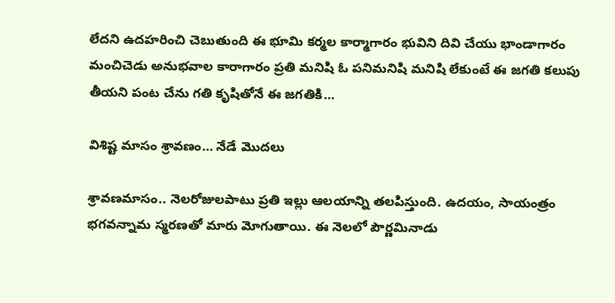లేదని ఉదహరించి చెబుతుంది ఈ భూమి కర్మల కార్మాగారం భువిని దివి చేయు భాండాగారం మంచిచెడు అనుభవాల కారాగారం ప్రతి మనిషి ఓ పనిమనిషి మనిషి లేకుంటే ఈ జగతి కలుపు తీయని పంట చేను గతి కృషితోనే ఈ జగతికి…

విశిష్ట మాసం శ్రావణం… నేడే మొదలు

శ్రావణమాసం.. నెలరోజులపాటు ప్రతి ఇల్లు ఆలయాన్ని తలపిస్తుంది. ఉదయం, సాయంత్రం భగవన్నామ స్మరణతో మారు మోగుతాయి. ఈ నెలలో పౌర్ణమినాడు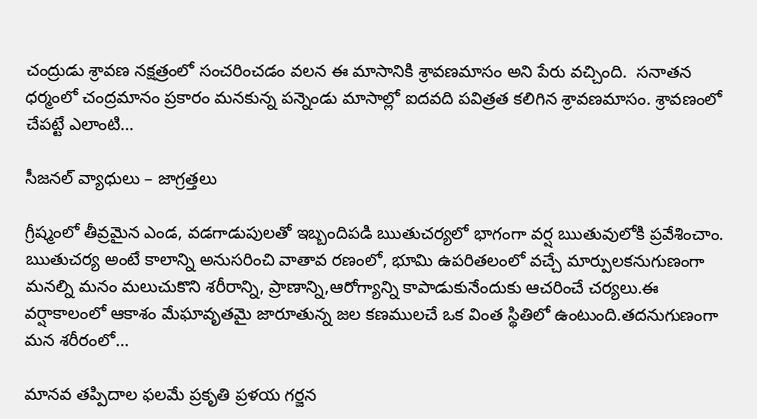చంద్రుడు శ్రావణ నక్షత్రంలో సంచరించడం వలన ఈ మాసానికి శ్రావణమాసం అని పేరు వచ్చింది.  సనాతన ధర్మంలో చంద్రమానం ప్రకారం మనకున్న పన్నెండు మాసాల్లో ఐదవది పవిత్రత కలిగిన శ్రావణమాసం. శ్రావణంలో చేపట్టే ఎలాంటి…

సీజనల్‌ ‌వ్యాధులు – జాగ్రత్తలు

గ్రీష్మంలో తీవ్రమైన ఎండ, వడగాడుపులతో ఇబ్బందిపడి ఋతుచర్యలో భాగంగా వర్ష ఋతువులోకి ప్రవేశించాం. ఋతుచర్య అంటే కాలాన్ని అనుసరించి వాతావ రణంలో, భూమి ఉపరితలంలో వచ్చే మార్పులకనుగుణంగా మనల్ని మనం మలుచుకొని శరీరాన్ని, ప్రాణాన్ని,ఆరోగ్యాన్ని కాపాడుకునేందుకు ఆచరించే చర్యలు.ఈ వర్షాకాలంలో ఆకాశం మేఘావృతమై జారూతున్న జల కణములచే ఒక వింత స్థితిలో ఉంటుంది.తదనుగుణంగా మన శరీరంలో…

మానవ తప్పిదాల ఫలమే ప్రకృతి ప్రళయ గర్జన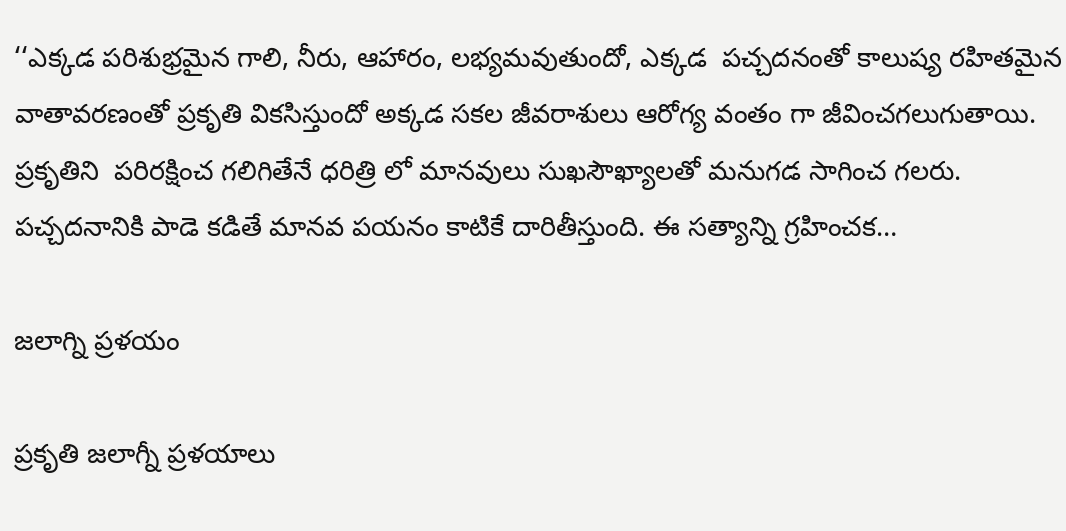‘‘ఎక్కడ పరిశుభ్రమైన గాలి, నీరు, ఆహారం, లభ్యమవుతుందో, ఎక్కడ  పచ్చదనంతో కాలుష్య రహితమైన వాతావరణంతో ప్రకృతి వికసిస్తుందో అక్కడ సకల జీవరాశులు ఆరోగ్య వంతం గా జీవించగలుగుతాయి. ప్రకృతిని  పరిరక్షించ గలిగితేనే ధరిత్రి లో మానవులు సుఖసౌఖ్యాలతో మనుగడ సాగించ గలరు. పచ్చదనానికి పాడె కడితే మానవ పయనం కాటికే దారితీస్తుంది. ఈ సత్యాన్ని గ్రహించక…

జలాగ్ని ప్రళయం

ప్రకృతి జలాగ్నీ ప్రళయాలు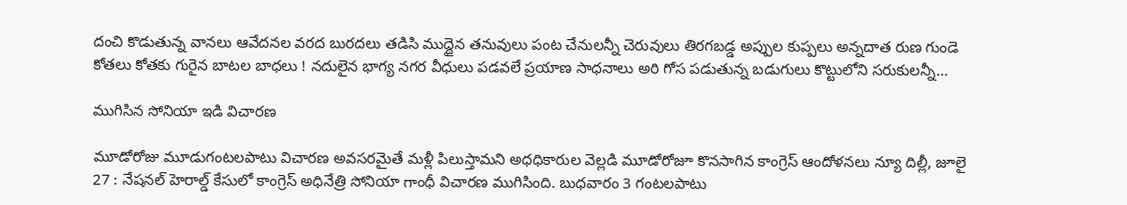దంచి కొడుతున్న వానలు ఆవేదనల వరద బురదలు తడిసి ముద్దైన తనువులు పంట చేనులన్నీ చెరువులు తిరగబడ్డ అప్పుల కుప్పలు అన్నదాత రుణ గుండె కోతలు కోతకు గురైన బాటల బాధలు ! నదులైన భాగ్య నగర వీధులు పడవలే ప్రయాణ సాధనాలు అరి గోస పడుతున్న బడుగులు కొట్టులోని సరుకులన్నీ…

ముగిసిన సోనియా ఇడి విచారణ

మూడోరోజు మూడుగంటలపాటు విచారణ అవసరమైతే మళ్లీ పిలుస్తామని అధధికారుల వెల్లడి మూడోరోజూ కొనసాగిన కాంగ్రెస్‌ ఆం‌దోళనలు న్యూ దిల్లీ, జూలై 27 : నేషనల్‌ ‌హెరాల్డ్ ‌కేసులో కాంగ్రెస్‌ అధినేత్రి సోనియా గాంధీ విచారణ ముగిసింది. బుధవారం 3 గంటలపాటు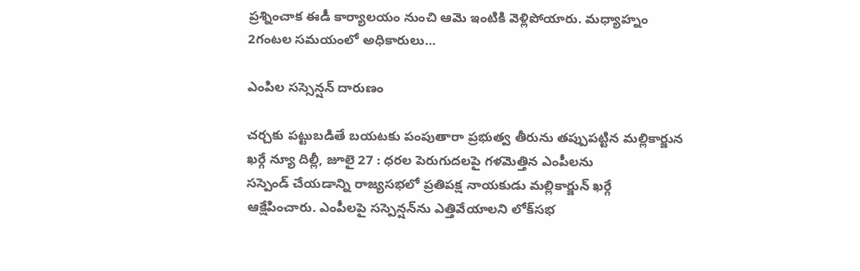ప్రశ్నించాక ఈడీ కార్యాలయం నుంచి ఆమె ఇంటికి వెళ్లిపోయారు. మధ్యాహ్నం 2గంటల సమయంలో అధికారులు…

ఎం‌పిల సస్సెన్షన్‌ ‌దారుణం

చర్చకు పట్టుబడితే బయటకు పంపుతారా ప్రభుత్వ తీరును తప్పుపట్టిన మల్లికార్జున ఖర్గే న్యూ దిల్లీ, జూలై 27 : ధరల పెరుగుదలపై గళమెత్తిన ఎంపీలను సస్పెండ్‌ ‌చేయడాన్ని రాజ్యసభలో ప్రతిపక్ష నాయకుడు మల్లికార్జున్‌ ‌ఖర్గే ఆక్షేపించారు. ఎంపీలపై సస్పెన్షన్‌ను ఎత్తివేయాలని లోక్‌సభ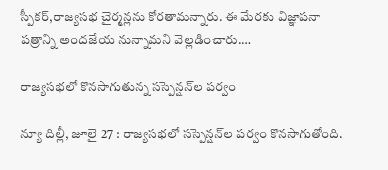స్పీకర్‌,రాజ్యసభ చైర్మన్లను కోరతామన్నారు. ఈ మేరకు విజ్ఞాపనా పత్రాన్ని అందజేయ నున్నామని వెల్లడించారు.…

రాజ్యసభలో కొనసాగుతున్న సస్పెన్షన్‌ల పర్వం

న్యూ దిల్లీ, జూలై 27 : రాజ్యసభలో సస్పెన్షన్‌ల పర్వం కొనసాగుతోంది.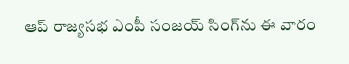ఆప్‌ ‌రాజ్యసభ ఎంపీ సంజయ్‌ ‌సింగ్‌ను ఈ వారం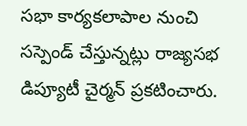సభా కార్యకలాపాల నుంచి సస్పెండ్‌ ‌చేస్తున్నట్లు రాజ్యసభ డిప్యూటీ చైర్మన్‌ ‌ప్రకటించారు.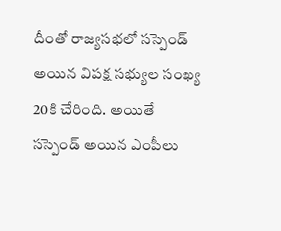దీంతో రాజ్యసభలో సస్పెండ్‌ అయిన విపక్ష సభ్యుల సంఖ్య 20కి చేరింది. అయితే సస్పెండ్‌ అయిన ఎంపీలు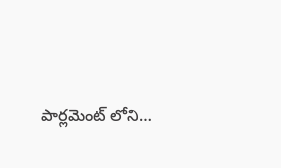పార్లమెంట్‌ ‌లోని…